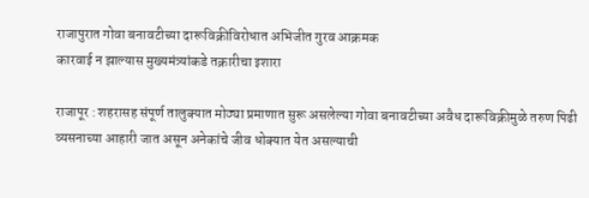राजापुरात गोवा बनावटीच्या दारूविक्रीविरोधात अभिजीत गुरव आक्रमक
कारवाई न झाल्यास मुख्यमंत्र्यांकडे तक्रारीचा इशारा

राजापूर : शहरासह संपूर्ण तालुक्यात मोठ्या प्रमाणात सुरू असलेल्या गोवा बनावटीच्या अवैध दारूविक्रीमुळे तरुण पिढी व्यसनाच्या आहारी जात असून अनेकांचे जीव धोक्यात येत असल्याची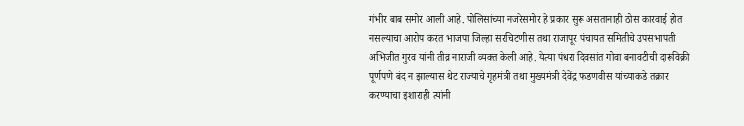गंभीर बाब समोर आली आहे. पोलिसांच्या नजरेसमोर हे प्रकार सुरू असतानाही ठोस कारवाई होत नसल्याचा आरोप करत भाजपा जिल्हा सरचिटणीस तथा राजापूर पंचायत समितीचे उपसभापती अभिजीत गुरव यांनी तीव्र नाराजी व्यक्त केली आहे. येत्या पंधरा दिवसांत गोवा बनावटीची दारूविक्री पूर्णपणे बंद न झाल्यास थेट राज्याचे गृहमंत्री तथा मुख्यमंत्री देवेंद्र फडणवीस यांच्याकडे तक्रार करण्याचा इशाराही त्यांनी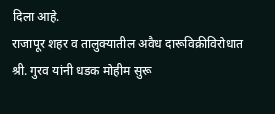दिला आहे.
राजापूर शहर व तालुक्यातील अवैध दारूविक्रीविरोधात श्री. गुरव यांनी धडक मोहीम सुरू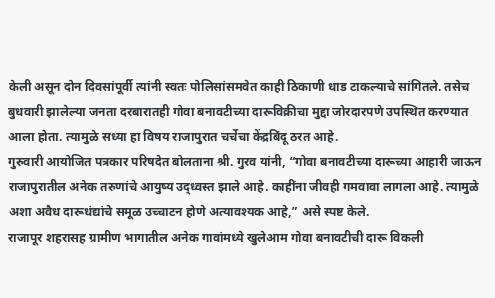केली असून दोन दिवसांपूर्वी त्यांनी स्वतः पोलिसांसमवेत काही ठिकाणी धाड टाकल्याचे सांगितले. तसेच बुधवारी झालेल्या जनता दरबारातही गोवा बनावटीच्या दारूविक्रीचा मुद्दा जोरदारपणे उपस्थित करण्यात आला होता. त्यामुळे सध्या हा विषय राजापुरात चर्चेचा केंद्रबिंदू ठरत आहे.
गुरुवारी आयोजित पत्रकार परिषदेत बोलताना श्री. गुरव यांनी, “गोवा बनावटीच्या दारूच्या आहारी जाऊन राजापुरातील अनेक तरुणांचे आयुष्य उद्ध्वस्त झाले आहे. काहींना जीवही गमवावा लागला आहे. त्यामुळे अशा अवैध दारूधंद्यांचे समूळ उच्चाटन होणे अत्यावश्यक आहे,” असे स्पष्ट केले.
राजापूर शहरासह ग्रामीण भागातील अनेक गावांमध्ये खुलेआम गोवा बनावटीची दारू विकली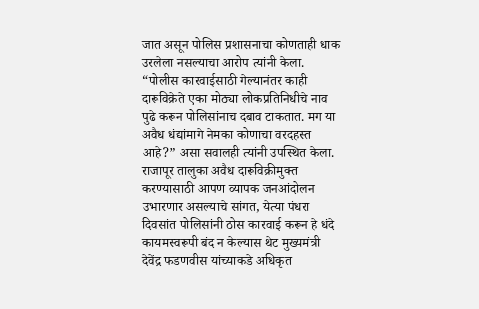जात असून पोलिस प्रशासनाचा कोणताही धाक उरलेला नसल्याचा आरोप त्यांनी केला. “पोलीस कारवाईसाठी गेल्यानंतर काही दारूविक्रेते एका मोठ्या लोकप्रतिनिधीचे नाव पुढे करून पोलिसांनाच दबाव टाकतात. मग या अवैध धंद्यांमागे नेमका कोणाचा वरदहस्त आहे?” असा सवालही त्यांनी उपस्थित केला.
राजापूर तालुका अवैध दारूविक्रीमुक्त करण्यासाठी आपण व्यापक जनआंदोलन उभारणार असल्याचे सांगत, येत्या पंधरा दिवसांत पोलिसांनी ठोस कारवाई करून हे धंदे कायमस्वरूपी बंद न केल्यास थेट मुख्यमंत्री देवेंद्र फडणवीस यांच्याकडे अधिकृत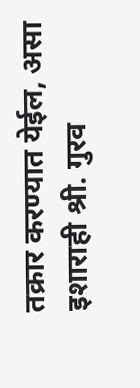तक्रार करण्यात येईल, असा इशाराही श्री. गुरव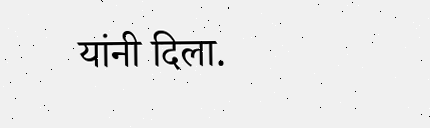यांनी दिला.